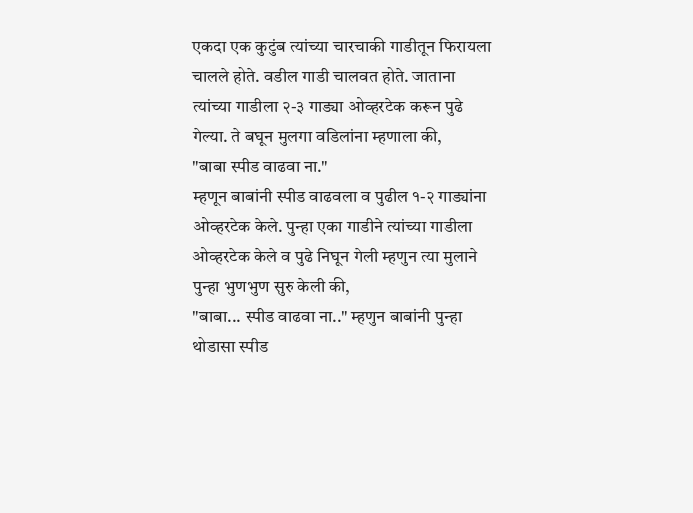एकदा एक कुटुंब त्यांच्या चारचाकी गाडीतून फिरायला चालले होते. वडील गाडी चालवत होते. जाताना त्यांच्या गाडीला २-३ गाड्या ओव्हरटेक करून पुढे गेल्या. ते बघून मुलगा वडिलांना म्हणाला की,
"बाबा स्पीड वाढवा ना."
म्हणून बाबांनी स्पीड वाढवला व पुढील १-२ गाड्यांना ओव्हरटेक केले. पुन्हा एका गाडीने त्यांच्या गाडीला ओव्हरटेक केले व पुढे निघून गेली म्हणुन त्या मुलाने पुन्हा भुणभुण सुरु केली की,
"बाबा... स्पीड वाढवा ना.." म्हणुन बाबांनी पुन्हा थोडासा स्पीड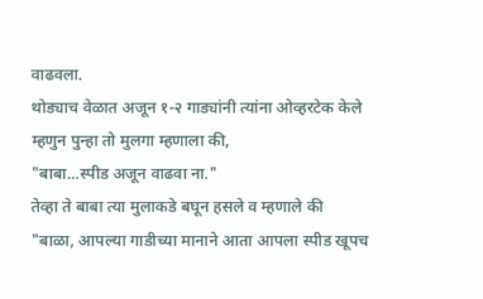वाढवला.
थोड्याच वेळात अजून १-२ गाड्यांनी त्यांना ओव्हरटेक केले म्हणुन पुन्हा तो मुलगा म्हणाला की,
"बाबा...स्पीड अजून वाढवा ना."
तेव्हा ते बाबा त्या मुलाकडे बघून हसले व म्हणाले की
"बाळा, आपल्या गाडीच्या मानाने आता आपला स्पीड खूपच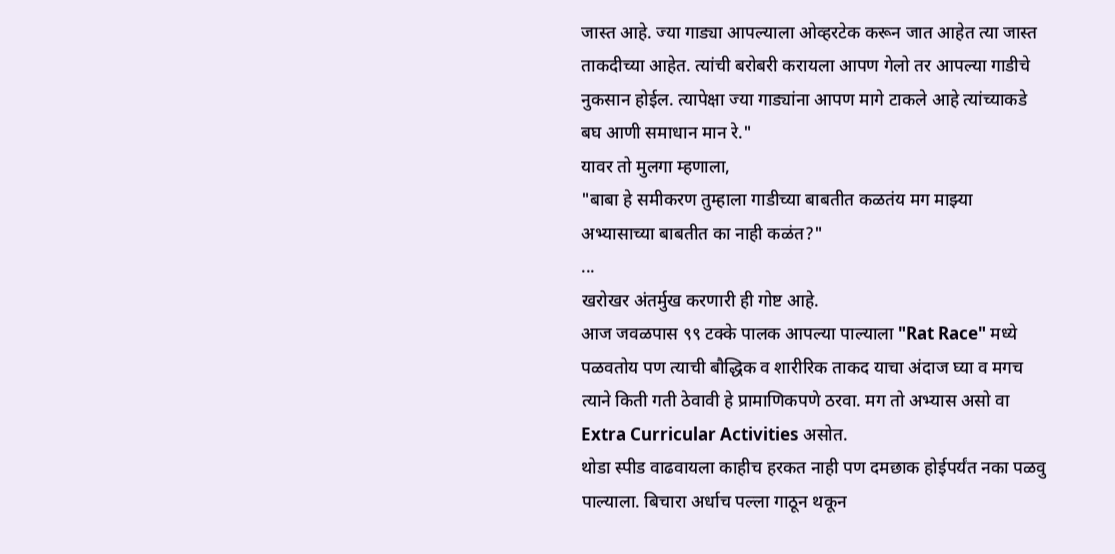जास्त आहे. ज्या गाड्या आपल्याला ओव्हरटेक करून जात आहेत त्या जास्त ताकदीच्या आहेत. त्यांची बरोबरी करायला आपण गेलो तर आपल्या गाडीचे नुकसान होईल. त्यापेक्षा ज्या गाड्यांना आपण मागे टाकले आहे त्यांच्याकडे बघ आणी समाधान मान रे."
यावर तो मुलगा म्हणाला,
"बाबा हे समीकरण तुम्हाला गाडीच्या बाबतीत कळतंय मग माझ्या अभ्यासाच्या बाबतीत का नाही कळंत?"
...
खरोखर अंतर्मुख करणारी ही गोष्ट आहे.
आज जवळपास ९९ टक्के पालक आपल्या पाल्याला "Rat Race" मध्ये पळवतोय पण त्याची बौद्धिक व शारीरिक ताकद याचा अंदाज घ्या व मगच त्याने किती गती ठेवावी हे प्रामाणिकपणे ठरवा. मग तो अभ्यास असो वा Extra Curricular Activities असोत.
थोडा स्पीड वाढवायला काहीच हरकत नाही पण दमछाक होईपर्यंत नका पळवु पाल्याला. बिचारा अर्धाच पल्ला गाठून थकून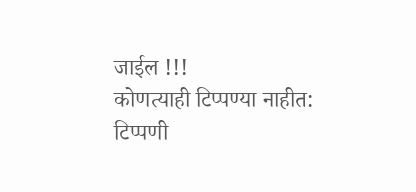जाईल !!!
कोणत्याही टिप्पण्या नाहीत:
टिप्पणी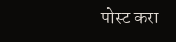पोस्ट करा